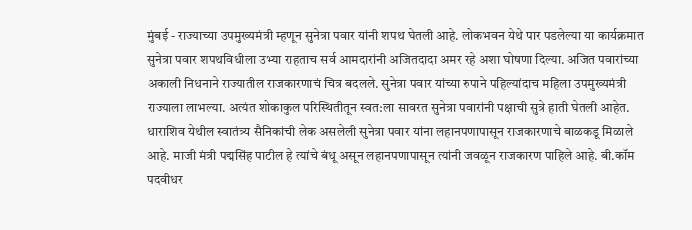मुंबई - राज्याच्या उपमुख्यमंत्री म्हणून सुनेत्रा पवार यांनी शपथ घेतली आहे. लोकभवन येथे पार पडलेल्या या कार्यक्रमात सुनेत्रा पवार शपथविधीला उभ्या राहताच सर्व आमदारांनी अजितदादा अमर रहे अशा घोषणा दिल्या. अजित पवारांच्या अकाली निधनाने राज्यातील राजकारणाचं चित्र बदलले. सुनेत्रा पवार यांच्या रुपाने पहिल्यांदाच महिला उपमुख्यमंत्री राज्याला लाभल्या. अत्यंत शोकाकुल परिस्थितीतून स्वत:ला सावरत सुनेत्रा पवारांनी पक्षाची सुत्रे हाती घेतली आहेत.
धाराशिव येथील स्वातंत्र्य सैनिकांची लेक असलेली सुनेत्रा पवार यांना लहानपणापासून राजकारणाचे बाळकडू मिळाले आहे. माजी मंत्री पद्मसिंह पाटील हे त्यांचे बंधू असून लहानपणापासून त्यांनी जवळून राजकारण पाहिले आहे. बी.कॉम पदवीधर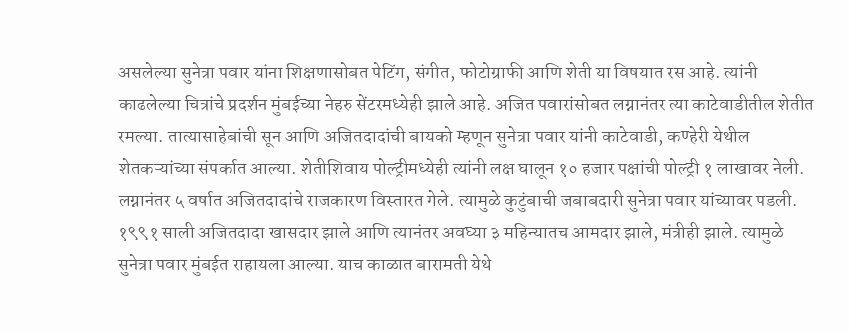असलेल्या सुनेत्रा पवार यांना शिक्षणासोबत पेटिंग, संगीत, फोटोग्राफी आणि शेती या विषयात रस आहे. त्यांनी काढलेल्या चित्रांचे प्रदर्शन मुंबईच्या नेहरु सेंटरमध्येही झाले आहे. अजित पवारांसोबत लग्नानंतर त्या काटेवाडीतील शेतीत रमल्या. तात्यासाहेबांची सून आणि अजितदादांची बायको म्हणून सुनेत्रा पवार यांनी काटेवाडी, कण्हेरी येथील शेतकऱ्यांच्या संपर्कात आल्या. शेतीशिवाय पोल्ट्रीमध्येही त्यांनी लक्ष घालून १० हजार पक्षांची पोल्ट्री १ लाखावर नेली.
लग्नानंतर ५ वर्षात अजितदादांचे राजकारण विस्तारत गेले. त्यामुळे कुटुंबाची जबाबदारी सुनेत्रा पवार यांच्यावर पडली. १९९१ साली अजितदादा खासदार झाले आणि त्यानंतर अवघ्या ३ महिन्यातच आमदार झाले, मंत्रीही झाले. त्यामुळे सुनेत्रा पवार मुंबईत राहायला आल्या. याच काळात बारामती येथे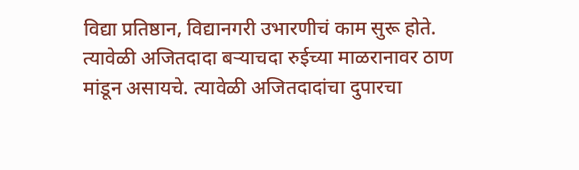विद्या प्रतिष्ठान, विद्यानगरी उभारणीचं काम सुरू होते. त्यावेळी अजितदादा बऱ्याचदा रुईच्या माळरानावर ठाण मांडून असायचे. त्यावेळी अजितदादांचा दुपारचा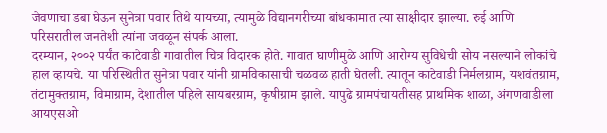जेवणाचा डबा घेऊन सुनेत्रा पवार तिथे यायच्या, त्यामुळे विद्यानगरीच्या बांधकामात त्या साक्षीदार झाल्या. रुई आणि परिसरातील जनतेशी त्यांना जवळून संपर्क आला.
दरम्यान, २००२ पर्यंत काटेवाडी गावातील चित्र विदारक होते. गावात घाणीमुळे आणि आरोग्य सुविधेची सोय नसल्याने लोकांचे हाल व्हायचे. या परिस्थितीत सुनेत्रा पवार यांनी ग्रामविकासाची चळवळ हाती घेतली. त्यातून काटेवाडी निर्मलग्राम, यशवंतग्राम, तंटामुक्तग्राम, विमाग्राम, देशातील पहिले सायबरग्राम, कृषीग्राम झाले. यापुढे ग्रामपंचायतीसह प्राथमिक शाळा, अंगणवाडीला आयएसओ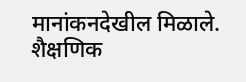मानांकनदेखील मिळाले. शैक्षणिक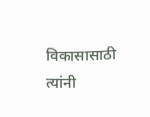विकासासाठी त्यांनी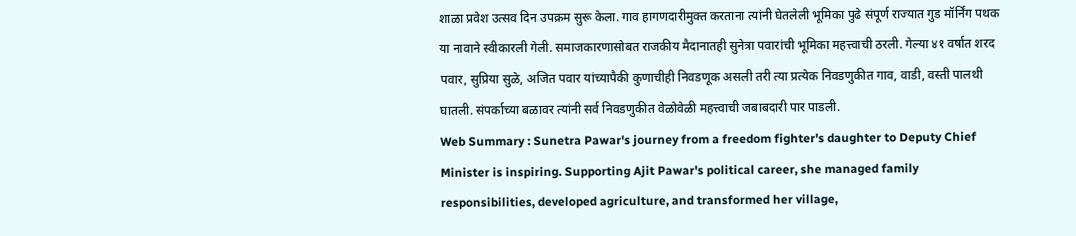शाळा प्रवेश उत्सव दिन उपक्रम सुरू केला. गाव हागणदारीमुक्त करताना त्यांनी घेतलेली भूमिका पुढे संपूर्ण राज्यात गुड मॉर्निंग पथक या नावाने स्वीकारली गेली. समाजकारणासोबत राजकीय मैदानातही सुनेत्रा पवारांची भूमिका महत्त्वाची ठरली. गेल्या ४१ वर्षात शरद पवार, सुप्रिया सुळे, अजित पवार यांच्यापैकी कुणाचीही निवडणूक असली तरी त्या प्रत्येक निवडणुकीत गाव, वाडी, वस्ती पालथी घातली. संपर्काच्या बळावर त्यांनी सर्व निवडणुकीत वेळोवेळी महत्त्वाची जबाबदारी पार पाडली.
Web Summary : Sunetra Pawar's journey from a freedom fighter's daughter to Deputy Chief Minister is inspiring. Supporting Ajit Pawar's political career, she managed family responsibilities, developed agriculture, and transformed her village,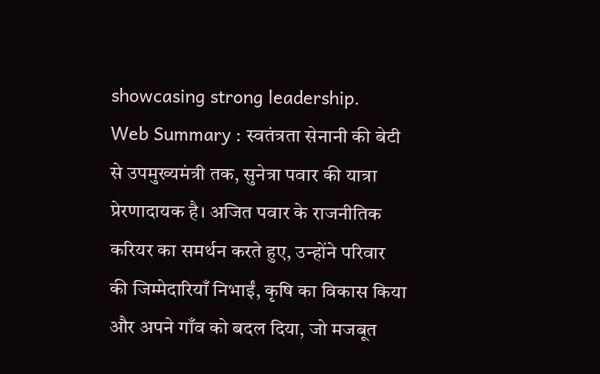showcasing strong leadership.
Web Summary : स्वतंत्रता सेनानी की बेटी से उपमुख्यमंत्री तक, सुनेत्रा पवार की यात्रा प्रेरणादायक है। अजित पवार के राजनीतिक करियर का समर्थन करते हुए, उन्होंने परिवार की जिम्मेदारियाँ निभाईं, कृषि का विकास किया और अपने गाँव को बदल दिया, जो मजबूत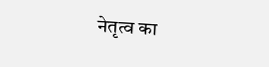नेतृत्व का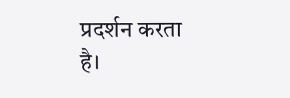प्रदर्शन करता है।